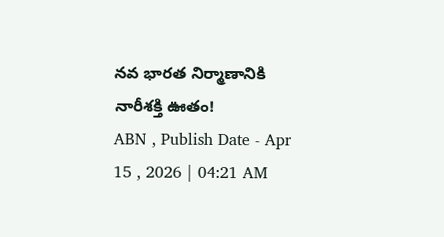నవ భారత నిర్మాణానికి నారీశక్తి ఊతం!
ABN , Publish Date - Apr 15 , 2026 | 04:21 AM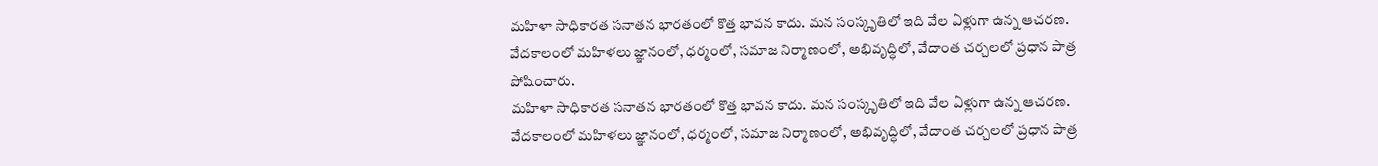మహిళా సాధికారత సనాతన భారతంలో కొత్త భావన కాదు. మన సంస్కృతిలో ఇది వేల ఏళ్లుగా ఉన్న ఆచరణ. వేదకాలంలో మహిళలు జ్ఞానంలో, ధర్మంలో, సమాజ నిర్మాణంలో, అభివృద్ధిలో, వేదాంత చర్చలలో ప్రధాన పాత్ర పోషించారు.
మహిళా సాధికారత సనాతన భారతంలో కొత్త భావన కాదు. మన సంస్కృతిలో ఇది వేల ఏళ్లుగా ఉన్న ఆచరణ. వేదకాలంలో మహిళలు జ్ఞానంలో, ధర్మంలో, సమాజ నిర్మాణంలో, అభివృద్ధిలో, వేదాంత చర్చలలో ప్రధాన పాత్ర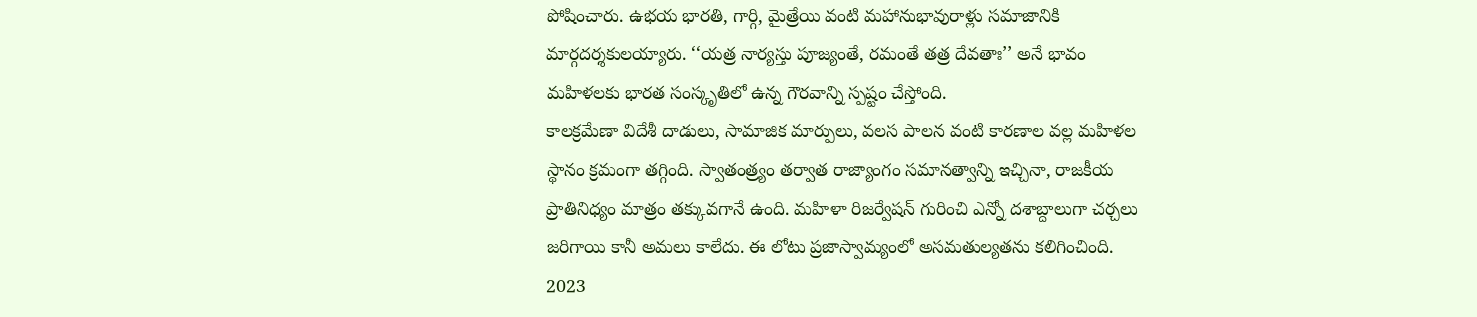పోషించారు. ఉభయ భారతి, గార్గి, మైత్రేయి వంటి మహానుభావురాళ్లు సమాజానికి మార్గదర్శకులయ్యారు. ‘‘యత్ర నార్యస్తు పూజ్యంతే, రమంతే తత్ర దేవతాః’’ అనే భావం మహిళలకు భారత సంస్కృతిలో ఉన్న గౌరవాన్ని స్పష్టం చేస్తోంది.
కాలక్రమేణా విదేశీ దాడులు, సామాజిక మార్పులు, వలస పాలన వంటి కారణాల వల్ల మహిళల స్థానం క్రమంగా తగ్గింది. స్వాతంత్ర్యం తర్వాత రాజ్యాంగం సమానత్వాన్ని ఇచ్చినా, రాజకీయ ప్రాతినిధ్యం మాత్రం తక్కువగానే ఉంది. మహిళా రిజర్వేషన్ గురించి ఎన్నో దశాబ్దాలుగా చర్చలు జరిగాయి కానీ అమలు కాలేదు. ఈ లోటు ప్రజాస్వామ్యంలో అసమతుల్యతను కలిగించింది. 2023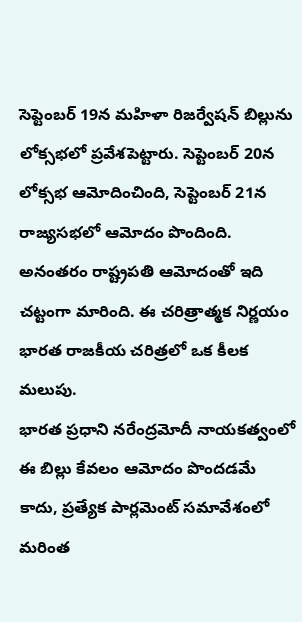సెప్టెంబర్ 19న మహిళా రిజర్వేషన్ బిల్లును లోక్సభలో ప్రవేశపెట్టారు. సెప్టెంబర్ 20న లోక్సభ ఆమోదించింది, సెప్టెంబర్ 21న రాజ్యసభలో ఆమోదం పొందింది. అనంతరం రాష్ట్రపతి ఆమోదంతో ఇది చట్టంగా మారింది. ఈ చరిత్రాత్మక నిర్ణయం భారత రాజకీయ చరిత్రలో ఒక కీలక మలుపు.
భారత ప్రధాని నరేంద్రమోదీ నాయకత్వంలో ఈ బిల్లు కేవలం ఆమోదం పొందడమే కాదు, ప్రత్యేక పార్లమెంట్ సమావేశంలో మరింత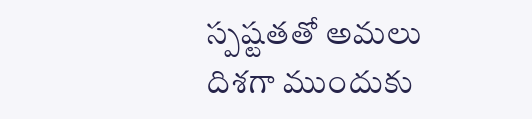స్పష్టతతో అమలు దిశగా ముందుకు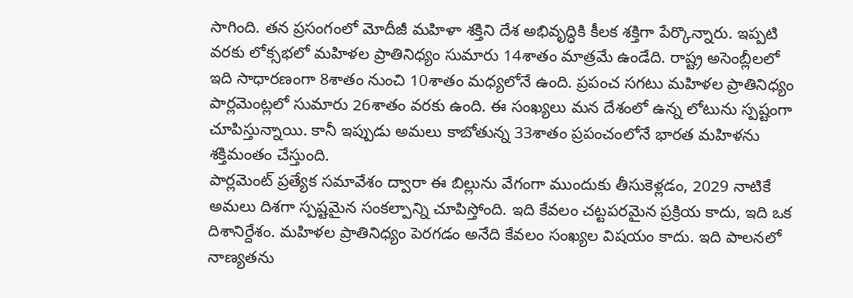సాగింది. తన ప్రసంగంలో మోదీజీ మహిళా శక్తిని దేశ అభివృద్ధికి కీలక శక్తిగా పేర్కొన్నారు. ఇప్పటి వరకు లోక్సభలో మహిళల ప్రాతినిధ్యం సుమారు 14శాతం మాత్రమే ఉండేది. రాష్ట్ర అసెంబ్లీలలో ఇది సాధారణంగా 8శాతం నుంచి 10శాతం మధ్యలోనే ఉంది. ప్రపంచ సగటు మహిళల ప్రాతినిధ్యం పార్లమెంట్లలో సుమారు 26శాతం వరకు ఉంది. ఈ సంఖ్యలు మన దేశంలో ఉన్న లోటును స్పష్టంగా చూపిస్తున్నాయి. కానీ ఇప్పుడు అమలు కాబోతున్న 33శాతం ప్రపంచంలోనే భారత మహిళను శక్తిమంతం చేస్తుంది.
పార్లమెంట్ ప్రత్యేక సమావేశం ద్వారా ఈ బిల్లును వేగంగా ముందుకు తీసుకెళ్లడం, 2029 నాటికే అమలు దిశగా స్పష్టమైన సంకల్పాన్ని చూపిస్తోంది. ఇది కేవలం చట్టపరమైన ప్రక్రియ కాదు, ఇది ఒక దిశానిర్దేశం. మహిళల ప్రాతినిధ్యం పెరగడం అనేది కేవలం సంఖ్యల విషయం కాదు. ఇది పాలనలో నాణ్యతను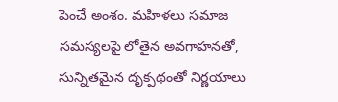పెంచే అంశం. మహిళలు సమాజ సమస్యలపై లోతైన అవగాహనతో, సున్నితమైన దృక్పథంతో నిర్ణయాలు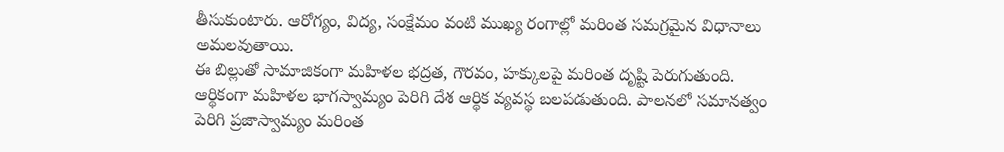తీసుకుంటారు. ఆరోగ్యం, విద్య, సంక్షేమం వంటి ముఖ్య రంగాల్లో మరింత సమగ్రమైన విధానాలు అమలవుతాయి.
ఈ బిల్లుతో సామాజికంగా మహిళల భద్రత, గౌరవం, హక్కులపై మరింత దృష్టి పెరుగుతుంది. ఆర్థికంగా మహిళల భాగస్వామ్యం పెరిగి దేశ ఆర్థిక వ్యవస్థ బలపడుతుంది. పాలనలో సమానత్వం పెరిగి ప్రజాస్వామ్యం మరింత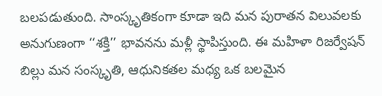బలపడుతుంది. సాంస్కృతికంగా కూడా ఇది మన పురాతన విలువలకు అనుగుణంగా ‘‘శక్తి’’ భావనను మళ్లీ స్థాపిస్తుంది. ఈ మహిళా రిజర్వేషన్ బిల్లు మన సంస్కృతి, ఆధునికతల మధ్య ఒక బలమైన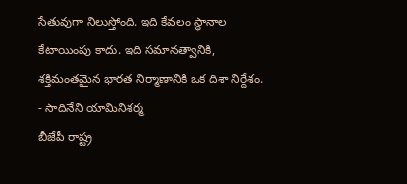సేతువుగా నిలుస్తోంది. ఇది కేవలం స్థానాల కేటాయింపు కాదు. ఇది సమానత్వానికి, శక్తిమంతమైన భారత నిర్మాణానికి ఒక దిశా నిర్దేశం.
- సాదినేని యామినిశర్మ
బీజేపీ రాష్ట్ర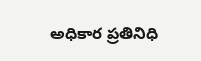అధికార ప్రతినిధి